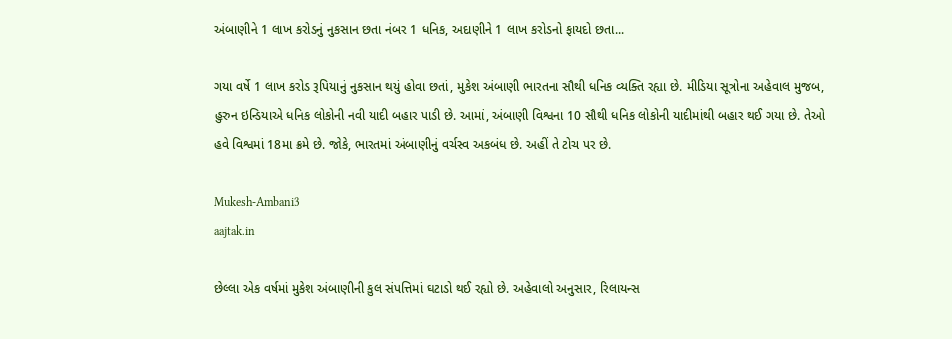અંબાણીને 1 લાખ કરોડનું નુકસાન છતા નંબર 1 ધનિક, અદાણીને 1 લાખ કરોડનો ફાયદો છતા...

ગયા વર્ષે 1 લાખ કરોડ રૂપિયાનું નુકસાન થયું હોવા છતાં, મુકેશ અંબાણી ભારતના સૌથી ધનિક વ્યક્તિ રહ્યા છે. મીડિયા સૂત્રોના અહેવાલ મુજબ, હુરુન ઇન્ડિયાએ ધનિક લોકોની નવી યાદી બહાર પાડી છે. આમાં, અંબાણી વિશ્વના 10 સૌથી ધનિક લોકોની યાદીમાંથી બહાર થઈ ગયા છે. તેઓ હવે વિશ્વમાં 18મા ક્રમે છે. જોકે, ભારતમાં અંબાણીનું વર્ચસ્વ અકબંધ છે. અહીં તે ટોચ પર છે.

Mukesh-Ambani3
aajtak.in

છેલ્લા એક વર્ષમાં મુકેશ અંબાણીની કુલ સંપત્તિમાં ઘટાડો થઈ રહ્યો છે. અહેવાલો અનુસાર, રિલાયન્સ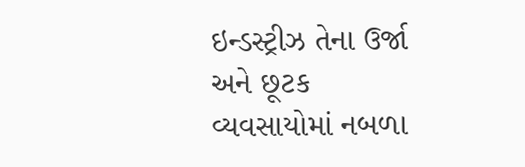ઇન્ડસ્ટ્રીઝ તેના ઉર્જા અને છૂટક વ્યવસાયોમાં નબળા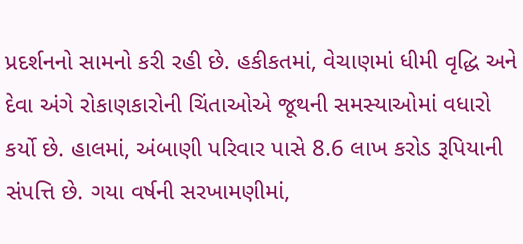પ્રદર્શનનો સામનો કરી રહી છે. હકીકતમાં, વેચાણમાં ધીમી વૃદ્ધિ અને દેવા અંગે રોકાણકારોની ચિંતાઓએ જૂથની સમસ્યાઓમાં વધારો કર્યો છે. હાલમાં, અંબાણી પરિવાર પાસે 8.6 લાખ કરોડ રૂપિયાની સંપત્તિ છે. ગયા વર્ષની સરખામણીમાં,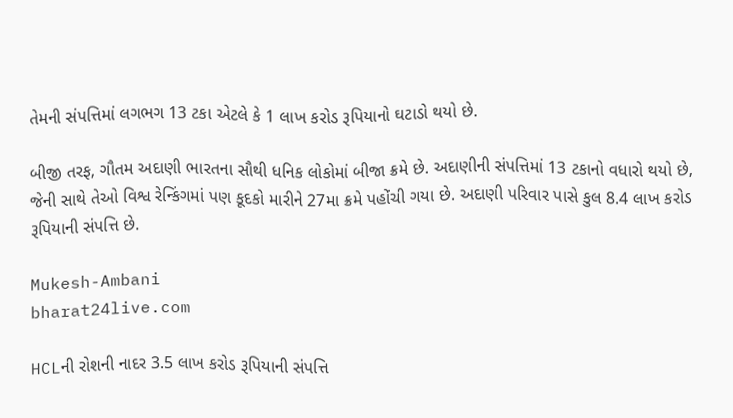તેમની સંપત્તિમાં લગભગ 13 ટકા એટલે કે 1 લાખ કરોડ રૂપિયાનો ઘટાડો થયો છે.

બીજી તરફ, ગૌતમ અદાણી ભારતના સૌથી ધનિક લોકોમાં બીજા ક્રમે છે. અદાણીની સંપત્તિમાં 13 ટકાનો વધારો થયો છે, જેની સાથે તેઓ વિશ્વ રેન્કિંગમાં પણ કૂદકો મારીને 27મા ક્રમે પહોંચી ગયા છે. અદાણી પરિવાર પાસે કુલ 8.4 લાખ કરોડ રૂપિયાની સંપત્તિ છે.

Mukesh-Ambani
bharat24live.com

HCLની રોશની નાદર 3.5 લાખ કરોડ રૂપિયાની સંપત્તિ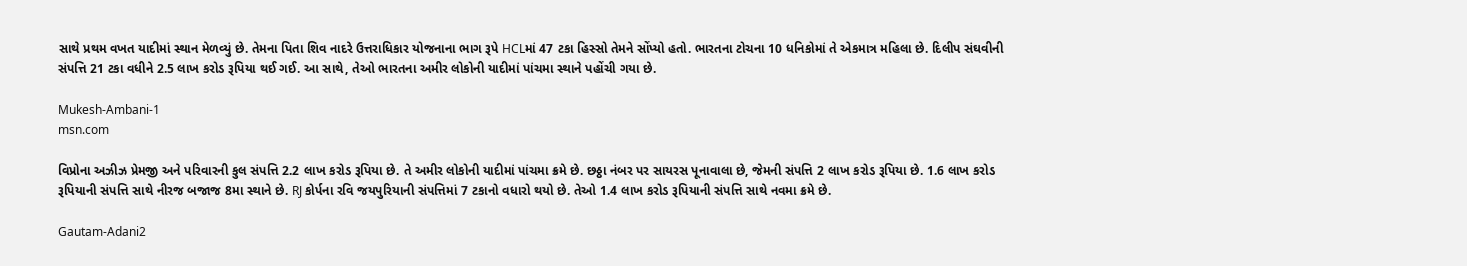સાથે પ્રથમ વખત યાદીમાં સ્થાન મેળવ્યું છે. તેમના પિતા શિવ નાદરે ઉત્તરાધિકાર યોજનાના ભાગ રૂપે HCLમાં 47 ટકા હિસ્સો તેમને સોંપ્યો હતો. ભારતના ટોચના 10 ધનિકોમાં તે એકમાત્ર મહિલા છે. દિલીપ સંઘવીની સંપત્તિ 21 ટકા વધીને 2.5 લાખ કરોડ રૂપિયા થઈ ગઈ. આ સાથે, તેઓ ભારતના અમીર લોકોની યાદીમાં પાંચમા સ્થાને પહોંચી ગયા છે.

Mukesh-Ambani-1
msn.com

વિપ્રોના અઝીઝ પ્રેમજી અને પરિવારની કુલ સંપત્તિ 2.2 લાખ કરોડ રૂપિયા છે. તે અમીર લોકોની યાદીમાં પાંચમા ક્રમે છે. છઠ્ઠા નંબર પર સાયરસ પૂનાવાલા છે, જેમની સંપત્તિ 2 લાખ કરોડ રૂપિયા છે. 1.6 લાખ કરોડ રૂપિયાની સંપત્તિ સાથે નીરજ બજાજ 8મા સ્થાને છે. RJ કોર્પના રવિ જયપુરિયાની સંપત્તિમાં 7 ટકાનો વધારો થયો છે. તેઓ 1.4 લાખ કરોડ રૂપિયાની સંપત્તિ સાથે નવમા ક્રમે છે.

Gautam-Adani2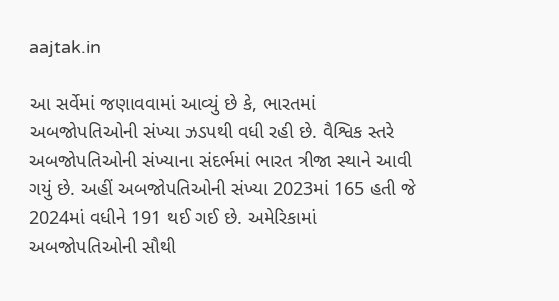aajtak.in

આ સર્વેમાં જણાવવામાં આવ્યું છે કે, ભારતમાં અબજોપતિઓની સંખ્યા ઝડપથી વધી રહી છે. વૈશ્વિક સ્તરે અબજોપતિઓની સંખ્યાના સંદર્ભમાં ભારત ત્રીજા સ્થાને આવી ગયું છે. અહીં અબજોપતિઓની સંખ્યા 2023માં 165 હતી જે 2024માં વધીને 191 થઈ ગઈ છે. અમેરિકામાં અબજોપતિઓની સૌથી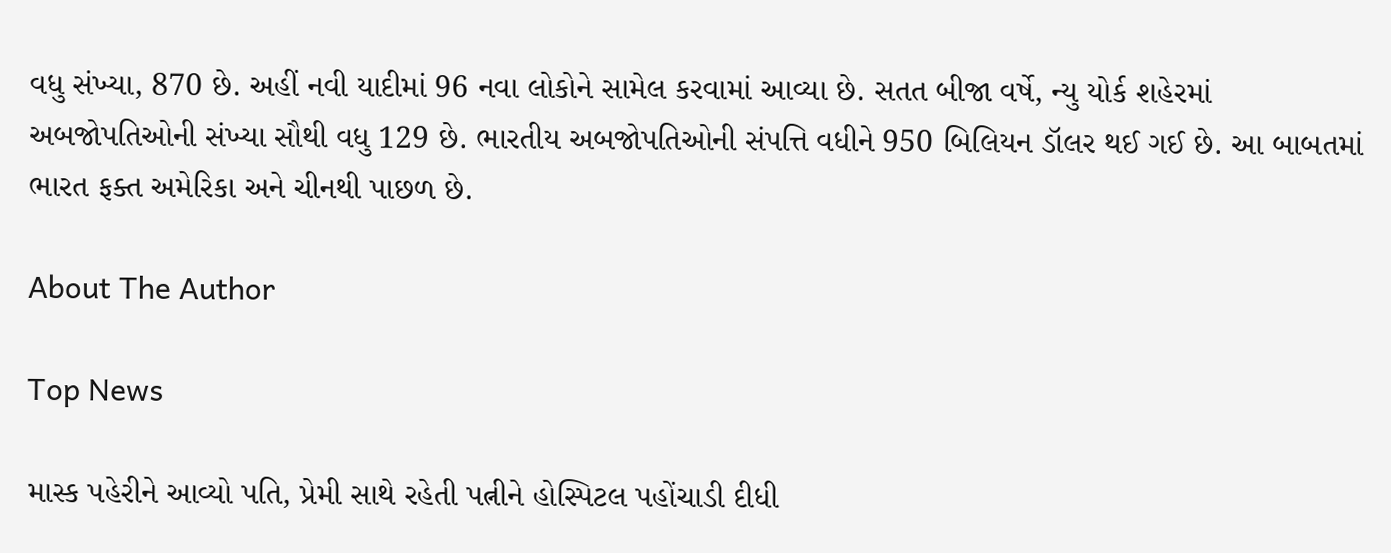વધુ સંખ્યા, 870 છે. અહીં નવી યાદીમાં 96 નવા લોકોને સામેલ કરવામાં આવ્યા છે. સતત બીજા વર્ષે, ન્યુ યોર્ક શહેરમાં અબજોપતિઓની સંખ્યા સૌથી વધુ 129 છે. ભારતીય અબજોપતિઓની સંપત્તિ વધીને 950 બિલિયન ડૉલર થઈ ગઈ છે. આ બાબતમાં ભારત ફક્ત અમેરિકા અને ચીનથી પાછળ છે.

About The Author

Top News

માસ્ક પહેરીને આવ્યો પતિ, પ્રેમી સાથે રહેતી પત્નીને હોસ્પિટલ પહોંચાડી દીધી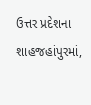ઉત્તર પ્રદેશના શાહજહાંપુરમાં,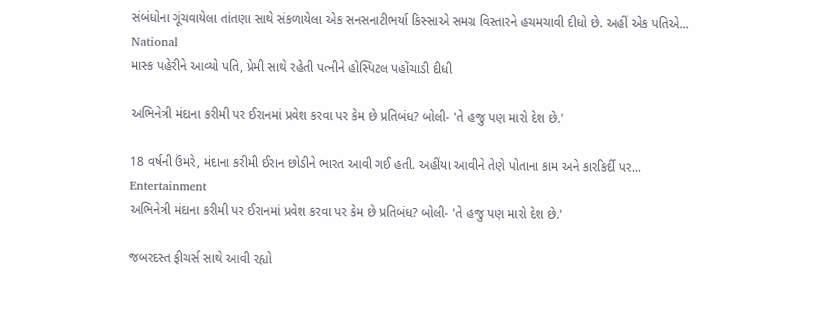સંબંધોના ગૂંચવાયેલા તાંતણા સાથે સંકળાયેલા એક સનસનાટીભર્યા કિસ્સાએ સમગ્ર વિસ્તારને હચમચાવી દીધો છે. અહીં એક પતિએ...
National
માસ્ક પહેરીને આવ્યો પતિ, પ્રેમી સાથે રહેતી પત્નીને હોસ્પિટલ પહોંચાડી દીધી

અભિનેત્રી મંદાના કરીમી પર ઈરાનમાં પ્રવેશ કરવા પર કેમ છે પ્રતિબંધ? બોલી- 'તે હજુ પણ મારો દેશ છે.'

18 વર્ષની ઉંમરે, મંદાના કરીમી ઈરાન છોડીને ભારત આવી ગઈ હતી. અહીંયા આવીને તેણે પોતાના કામ અને કારકિર્દી પર...
Entertainment
અભિનેત્રી મંદાના કરીમી પર ઈરાનમાં પ્રવેશ કરવા પર કેમ છે પ્રતિબંધ? બોલી- 'તે હજુ પણ મારો દેશ છે.'

જબરદસ્ત ફીચર્સ સાથે આવી રહ્યો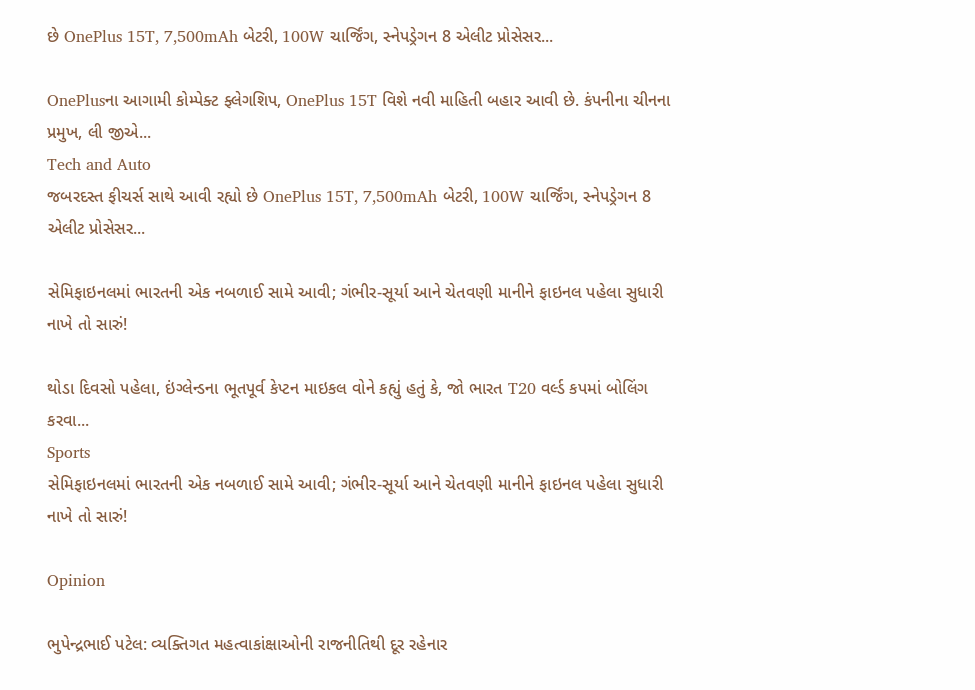છે OnePlus 15T, 7,500mAh બેટરી, 100W ચાર્જિંગ, સ્નેપડ્રેગન 8 એલીટ પ્રોસેસર...

OnePlusના આગામી કોમ્પેક્ટ ફ્લેગશિપ, OnePlus 15T વિશે નવી માહિતી બહાર આવી છે. કંપનીના ચીનના પ્રમુખ, લી જીએ...
Tech and Auto
જબરદસ્ત ફીચર્સ સાથે આવી રહ્યો છે OnePlus 15T, 7,500mAh બેટરી, 100W ચાર્જિંગ, સ્નેપડ્રેગન 8 એલીટ પ્રોસેસર...

સેમિફાઇનલમાં ભારતની એક નબળાઈ સામે આવી; ગંભીર-સૂર્યા આને ચેતવણી માનીને ફાઇનલ પહેલા સુધારી નાખે તો સારું!

થોડા દિવસો પહેલા, ઇંગ્લેન્ડના ભૂતપૂર્વ કેપ્ટન માઇકલ વોને કહ્યું હતું કે, જો ભારત T20 વર્લ્ડ કપમાં બોલિંગ કરવા...
Sports
સેમિફાઇનલમાં ભારતની એક નબળાઈ સામે આવી; ગંભીર-સૂર્યા આને ચેતવણી માનીને ફાઇનલ પહેલા સુધારી નાખે તો સારું!

Opinion

ભુપેન્દ્રભાઈ પટેલ: વ્યક્તિગત મહત્વાકાંક્ષાઓની રાજનીતિથી દૂર રહેનાર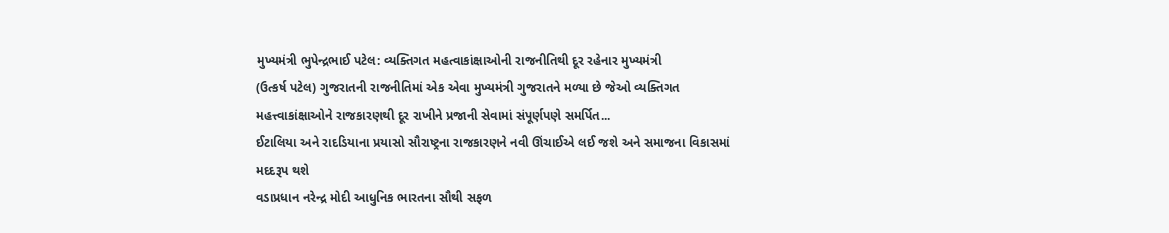મુખ્યમંત્રી ભુપેન્દ્રભાઈ પટેલ: વ્યક્તિગત મહત્વાકાંક્ષાઓની રાજનીતિથી દૂર રહેનાર મુખ્યમંત્રી
(ઉત્કર્ષ પટેલ) ગુજરાતની રાજનીતિમાં એક એવા મુખ્યમંત્રી ગુજરાતને મળ્યા છે જેઓ વ્યક્તિગત મહત્ત્વાકાંક્ષાઓને રાજકારણથી દૂર રાખીને પ્રજાની સેવામાં સંપૂર્ણપણે સમર્પિત...
ઈટાલિયા અને રાદડિયાના પ્રયાસો સૌરાષ્ટ્રના રાજકારણને નવી ઊંચાઈએ લઈ જશે અને સમાજના વિકાસમાં મદદરૂપ થશે
વડાપ્રધાન નરેન્દ્ર મોદી આધુનિક ભારતના સૌથી સફળ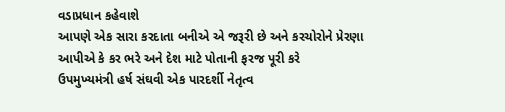વડાપ્રધાન કહેવાશે
આપણે એક સારા કરદાતા બનીએ એ જરૂરી છે અને કરચોરોને પ્રેરણા આપીએ કે કર ભરે અને દેશ માટે પોતાની ફરજ પૂરી કરે
ઉપમુખ્યમંત્રી હર્ષ સંઘવી એક પારદર્શી નેતૃત્વ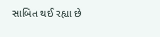સાબિત થઈ રહ્યા છે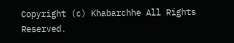Copyright (c) Khabarchhe All Rights Reserved.